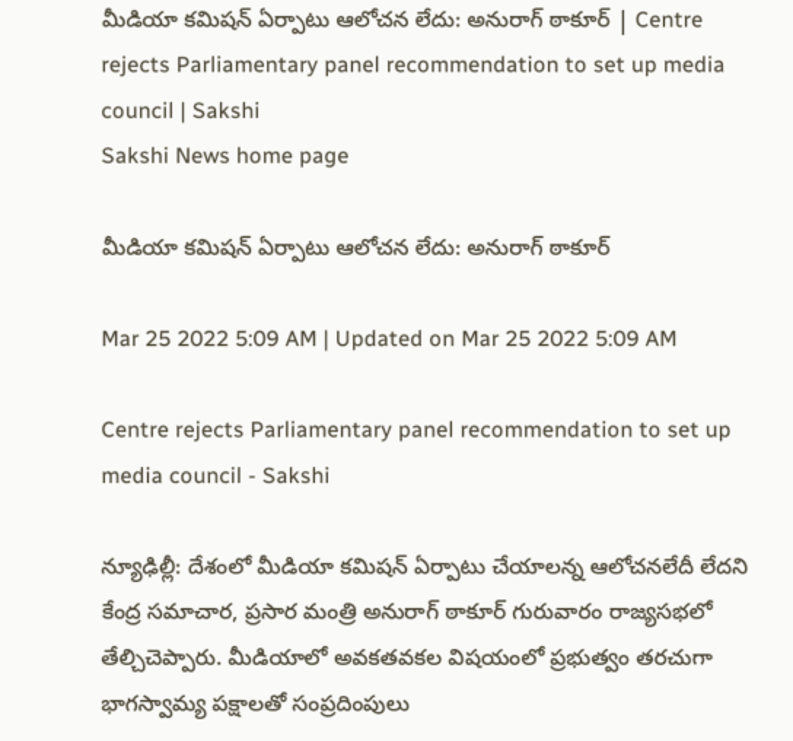మీడియా కమిషన్‌ ఏర్పాటు ఆలోచన లేదు: అనురాగ్‌ ఠాకూర్‌ | Centre rejects Parliamentary panel recommendation to set up media council | Sakshi
Sakshi News home page

మీడియా కమిషన్‌ ఏర్పాటు ఆలోచన లేదు: అనురాగ్‌ ఠాకూర్‌

Mar 25 2022 5:09 AM | Updated on Mar 25 2022 5:09 AM

Centre rejects Parliamentary panel recommendation to set up media council - Sakshi

న్యూఢిల్లీ: దేశంలో మీడియా కమిషన్‌ ఏర్పాటు చేయాలన్న ఆలోచనలేదీ లేదని కేంద్ర సమాచార, ప్రసార మంత్రి అనురాగ్‌ ఠాకూర్‌ గురువారం రాజ్యసభలో తేల్చిచెప్పారు. మీడియాలో అవకతవకల విషయంలో ప్రభుత్వం తరచుగా భాగస్వామ్య పక్షాలతో సంప్రదింపులు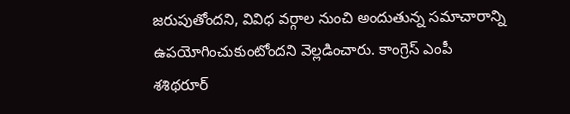జరుపుతోందని, వివిధ వర్గాల నుంచి అందుతున్న సమాచారాన్ని ఉపయోగించుకుంటోందని వెల్లడించారు. కాంగ్రెస్‌ ఎంపీ శశిథరూర్‌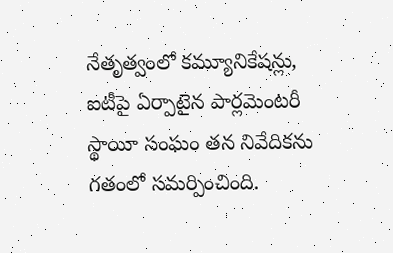నేతృత్వంలో కమ్యూనికేషన్లు, ఐటీపై ఏర్పాటైన పార్లమెంటరీ స్థాయీ సంఘం తన నివేదికను గతంలో సమర్పించింది.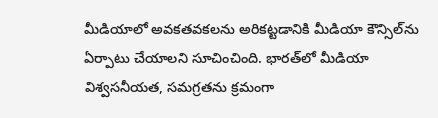మీడియాలో అవకతవకలను అరికట్టడానికి మీడియా కౌన్సిల్‌ను ఏర్పాటు చేయాలని సూచించింది. భారత్‌లో మీడియా విశ్వసనీయత, సమగ్రతను క్రమంగా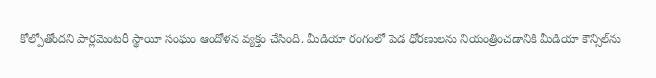కోల్పోతోందని పార్లమెంటరీ స్థాయీ సంఘం ఆందోళన వ్యక్తం చేసింది. మీడియా రంగంలో పెడ ధోరణులను నియంత్రించడానికి మీడియా కౌన్సిల్‌ను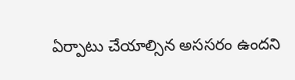ఏర్పాటు చేయాల్సిన అససరం ఉందని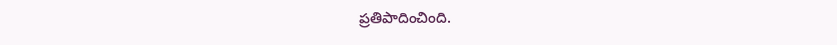ప్రతిపాదించింది.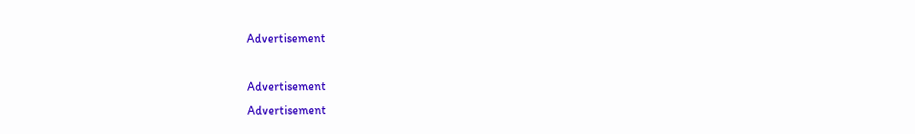Advertisement

Advertisement
Advertisement